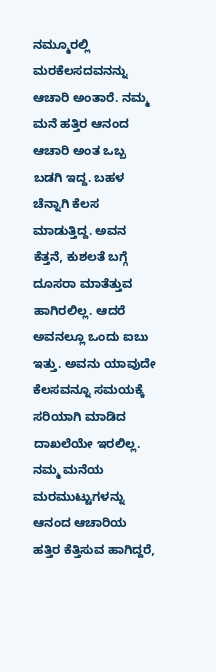ನಮ್ಮೂರಲ್ಲಿ ಮರಕೆಲಸದವನನ್ನು ಆಚಾರಿ ಅಂತಾರೆ. ನಮ್ಮ ಮನೆ ಹತ್ತಿರ ಆನಂದ ಆಚಾರಿ ಅಂತ ಒಬ್ಬ ಬಡಗಿ ಇದ್ದ. ಬಹಳ ಚೆನ್ನಾಗಿ ಕೆಲಸ ಮಾಡುತ್ತಿದ್ದ. ಅವನ ಕೆತ್ತನೆ, ಕುಶಲತೆ ಬಗ್ಗೆ ದೂಸರಾ ಮಾತೆತ್ತುವ ಹಾಗಿರಲಿಲ್ಲ. ಆದರೆ ಅವನಲ್ಲೂ ಒಂದು ಐಬು ಇತ್ತು. ಅವನು ಯಾವುದೇ ಕೆಲಸವನ್ನೂ ಸಮಯಕ್ಕೆ ಸರಿಯಾಗಿ ಮಾಡಿದ ದಾಖಲೆಯೇ ಇರಲಿಲ್ಲ. ನಮ್ಮ ಮನೆಯ ಮರಮುಟ್ಟುಗಳನ್ನು ಆನಂದ ಆಚಾರಿಯ ಹತ್ತಿರ ಕೆತ್ತಿಸುವ ಹಾಗಿದ್ದರೆ,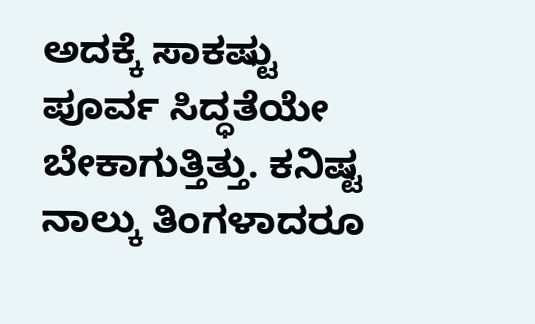ಅದಕ್ಕೆ ಸಾಕಷ್ಟು ಪೂರ್ವ ಸಿದ್ಧತೆಯೇ ಬೇಕಾಗುತ್ತಿತ್ತು. ಕನಿಷ್ಟ ನಾಲ್ಕು ತಿಂಗಳಾದರೂ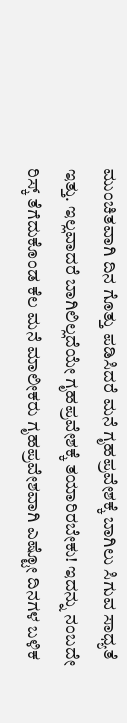ಮುಂಚಿತವಾಗಿ ದಿನ ಗೊತ್ತು ಪಡಿಸಿದರೆ ಮನೆ ಗೃಹಪ್ರವೇಶಕ್ಕೆ ಬಾಗಿಲು ಸಿಗುವ ಸಾಧ್ಯತೆ ಇತ್ತು. ಇಲ್ಲವಾದರೆ ಬಾಗಿಲಿಲ್ಲದೆಯೇ ಗೃಹಪ್ರವೇಶಕ್ಕೆ ತಯಾರಿರಬೇಕು! ಇದನ್ನು ನಂಬದೇ ರಿಸ್ಕ್ ತೆಗೆದುಕೊಂಡ ಕೆಲ ಮನೆ ಮಾಲೀಕರು ಗೃಹಪ್ರವೇಶವಾಗಿ ಎಷ್ಟೋ ದಿನಗಳ ಬಳಿಕ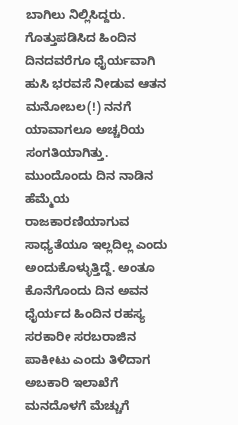ಬಾಗಿಲು ನಿಲ್ಲಿಸಿದ್ದರು. ಗೊತ್ತುಪಡಿಸಿದ ಹಿಂದಿನ ದಿನದವರೆಗೂ ಧೈರ್ಯವಾಗಿ ಹುಸಿ ಭರವಸೆ ನೀಡುವ ಆತನ ಮನೋಬಲ(!) ನನಗೆ ಯಾವಾಗಲೂ ಅಚ್ಚರಿಯ ಸಂಗತಿಯಾಗಿತ್ತು. ಮುಂದೊಂದು ದಿನ ನಾಡಿನ ಹೆಮ್ಮೆಯ ರಾಜಕಾರಣಿಯಾಗುವ ಸಾಧ್ಯತೆಯೂ ಇಲ್ಲದಿಲ್ಲ ಎಂದು ಅಂದುಕೊಳ್ಳುತ್ತಿದ್ದೆ. ಅಂತೂ ಕೊನೆಗೊಂದು ದಿನ ಅವನ ಧೈರ್ಯದ ಹಿಂದಿನ ರಹಸ್ಯ ಸರಕಾರೀ ಸರಬರಾಜಿನ ಪಾಕೀಟು ಎಂದು ತಿಳಿದಾಗ ಅಬಕಾರಿ ಇಲಾಖೆಗೆ ಮನದೊಳಗೆ ಮೆಚ್ಚುಗೆ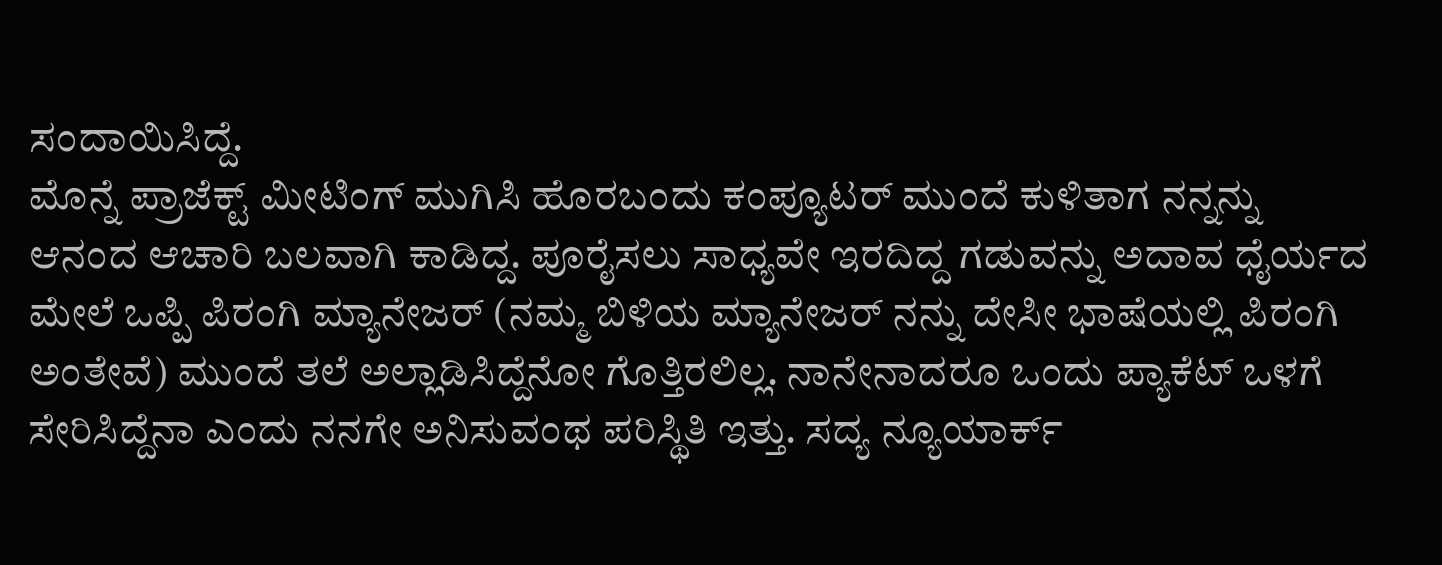ಸಂದಾಯಿಸಿದ್ದೆ.
ಮೊನ್ನೆ ಪ್ರಾಜೆಕ್ಟ್ ಮೀಟಿಂಗ್ ಮುಗಿಸಿ ಹೊರಬಂದು ಕಂಪ್ಯೂಟರ್ ಮುಂದೆ ಕುಳಿತಾಗ ನನ್ನನ್ನು ಆನಂದ ಆಚಾರಿ ಬಲವಾಗಿ ಕಾಡಿದ್ದ. ಪೂರೈಸಲು ಸಾಧ್ಯವೇ ಇರದಿದ್ದ ಗಡುವನ್ನು ಅದಾವ ಧೈರ್ಯದ ಮೇಲೆ ಒಪ್ಪಿ ಪಿರಂಗಿ ಮ್ಯಾನೇಜರ್ (ನಮ್ಮ ಬಿಳಿಯ ಮ್ಯಾನೇಜರ್ ನನ್ನು ದೇಸೀ ಭಾಷೆಯಲ್ಲಿ ಪಿರಂಗಿ ಅಂತೇವೆ) ಮುಂದೆ ತಲೆ ಅಲ್ಲಾಡಿಸಿದ್ದೆನೋ ಗೊತ್ತಿರಲಿಲ್ಲ. ನಾನೇನಾದರೂ ಒಂದು ಪ್ಯಾಕೆಟ್ ಒಳಗೆ ಸೇರಿಸಿದ್ದೆನಾ ಎಂದು ನನಗೇ ಅನಿಸುವಂಥ ಪರಿಸ್ಥಿತಿ ಇತ್ತು. ಸದ್ಯ ನ್ಯೂಯಾರ್ಕ್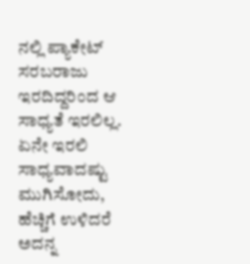ನಲ್ಲಿ ಪ್ಯಾಕೇಟ್ ಸರಬರಾಜು ಇರದಿದ್ದರಿಂದ ಆ ಸಾಧ್ಯತೆ ಇರಲಿಲ್ಲ. ಏನೇ ಇರಲಿ ಸಾಧ್ಯವಾದಷ್ಟು ಮುಗಿಸೋದು, ಹೆಚ್ಚಿಗೆ ಉಳಿದರೆ ಅದನ್ನ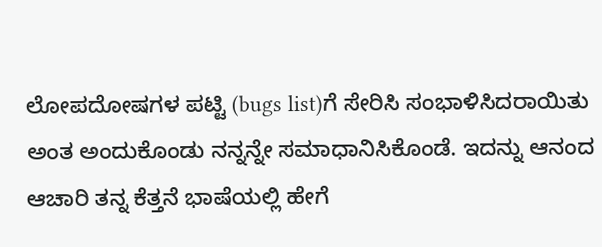ಲೋಪದೋಷಗಳ ಪಟ್ಟಿ (bugs list)ಗೆ ಸೇರಿಸಿ ಸಂಭಾಳಿಸಿದರಾಯಿತು ಅಂತ ಅಂದುಕೊಂಡು ನನ್ನನ್ನೇ ಸಮಾಧಾನಿಸಿಕೊಂಡೆ. ಇದನ್ನು ಆನಂದ ಆಚಾರಿ ತನ್ನ ಕೆತ್ತನೆ ಭಾಷೆಯಲ್ಲಿ ಹೇಗೆ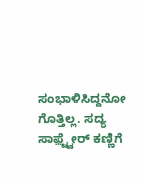ಸಂಭಾಳಿಸಿದ್ದನೋ ಗೊತ್ತಿಲ್ಲ. ಸದ್ಯ ಸಾಫ಼್ಟ್ವೇರ್ ಕಣ್ಣಿಗೆ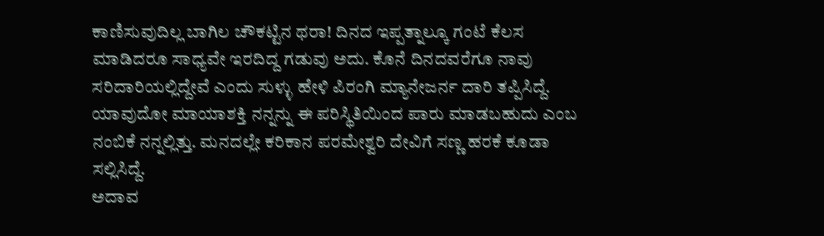ಕಾಣಿಸುವುದಿಲ್ಲ ಬಾಗಿಲ ಚೌಕಟ್ಟಿನ ಥರಾ! ದಿನದ ಇಪ್ಪತ್ನಾಲ್ಕೂ ಗಂಟೆ ಕೆಲಸ ಮಾಡಿದರೂ ಸಾಧ್ಯವೇ ಇರದಿದ್ದ ಗಡುವು ಅದು. ಕೊನೆ ದಿನದವರೆಗೂ ನಾವು ಸರಿದಾರಿಯಲ್ಲಿದ್ದೇವೆ ಎಂದು ಸುಳ್ಳು ಹೇಳಿ ಪಿರಂಗಿ ಮ್ಯಾನೇಜರ್ನ ದಾರಿ ತಪ್ಪಿಸಿದ್ದೆ. ಯಾವುದೋ ಮಾಯಾಶಕ್ತಿ ನನ್ನನ್ನು ಈ ಪರಿಸ್ಥಿತಿಯಿಂದ ಪಾರು ಮಾಡಬಹುದು ಎಂಬ ನಂಬಿಕೆ ನನ್ನಲ್ಲಿತ್ತು. ಮನದಲ್ಲೇ ಕರಿಕಾನ ಪರಮೇಶ್ವರಿ ದೇವಿಗೆ ಸಣ್ಣ ಹರಕೆ ಕೂಡಾ ಸಲ್ಲಿಸಿದ್ದೆ.
ಅದಾವ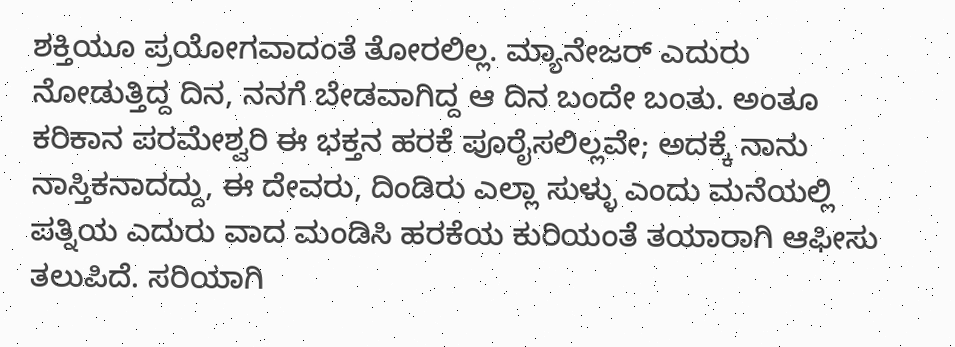ಶಕ್ತಿಯೂ ಪ್ರಯೋಗವಾದಂತೆ ತೋರಲಿಲ್ಲ. ಮ್ಯಾನೇಜರ್ ಎದುರು ನೋಡುತ್ತಿದ್ದ ದಿನ, ನನಗೆ ಬೇಡವಾಗಿದ್ದ ಆ ದಿನ ಬಂದೇ ಬಂತು. ಅಂತೂ ಕರಿಕಾನ ಪರಮೇಶ್ವರಿ ಈ ಭಕ್ತನ ಹರಕೆ ಪೂರೈಸಲಿಲ್ಲವೇ; ಅದಕ್ಕೆ ನಾನು ನಾಸ್ತಿಕನಾದದ್ದು, ಈ ದೇವರು, ದಿಂಡಿರು ಎಲ್ಲಾ ಸುಳ್ಳು ಎಂದು ಮನೆಯಲ್ಲಿ ಪತ್ನಿಯ ಎದುರು ವಾದ ಮಂಡಿಸಿ ಹರಕೆಯ ಕುರಿಯಂತೆ ತಯಾರಾಗಿ ಆಫೀಸು ತಲುಪಿದೆ. ಸರಿಯಾಗಿ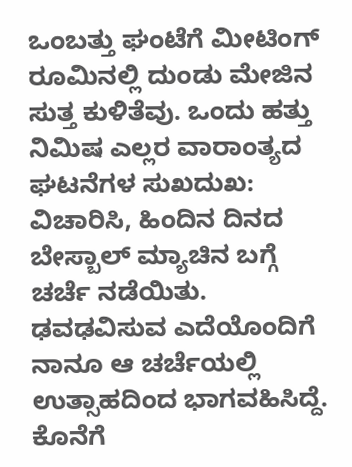ಒಂಬತ್ತು ಘಂಟೆಗೆ ಮೀಟಿಂಗ್ ರೂಮಿನಲ್ಲಿ ದುಂಡು ಮೇಜಿನ ಸುತ್ತ ಕುಳಿತೆವು. ಒಂದು ಹತ್ತು ನಿಮಿಷ ಎಲ್ಲರ ವಾರಾಂತ್ಯದ ಘಟನೆಗಳ ಸುಖದುಖ: ವಿಚಾರಿಸಿ, ಹಿಂದಿನ ದಿನದ ಬೇಸ್ಬಾಲ್ ಮ್ಯಾಚಿನ ಬಗ್ಗೆ ಚರ್ಚೆ ನಡೆಯಿತು. ಢವಢವಿಸುವ ಎದೆಯೊಂದಿಗೆ ನಾನೂ ಆ ಚರ್ಚೆಯಲ್ಲಿ ಉತ್ಸಾಹದಿಂದ ಭಾಗವಹಿಸಿದ್ದೆ. ಕೊನೆಗೆ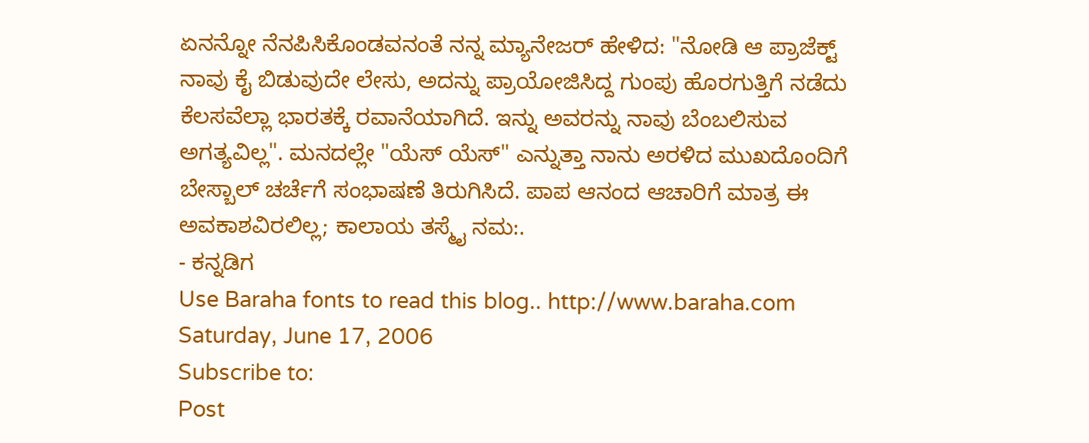ಏನನ್ನೋ ನೆನಪಿಸಿಕೊಂಡವನಂತೆ ನನ್ನ ಮ್ಯಾನೇಜರ್ ಹೇಳಿದ: "ನೋಡಿ ಆ ಪ್ರಾಜೆಕ್ಟ್ ನಾವು ಕೈ ಬಿಡುವುದೇ ಲೇಸು, ಅದನ್ನು ಪ್ರಾಯೋಜಿಸಿದ್ದ ಗುಂಪು ಹೊರಗುತ್ತಿಗೆ ನಡೆದು ಕೆಲಸವೆಲ್ಲಾ ಭಾರತಕ್ಕೆ ರವಾನೆಯಾಗಿದೆ. ಇನ್ನು ಅವರನ್ನು ನಾವು ಬೆಂಬಲಿಸುವ ಅಗತ್ಯವಿಲ್ಲ". ಮನದಲ್ಲೇ "ಯೆಸ್ ಯೆಸ್" ಎನ್ನುತ್ತಾ ನಾನು ಅರಳಿದ ಮುಖದೊಂದಿಗೆ ಬೇಸ್ಬಾಲ್ ಚರ್ಚೆಗೆ ಸಂಭಾಷಣೆ ತಿರುಗಿಸಿದೆ. ಪಾಪ ಆನಂದ ಆಚಾರಿಗೆ ಮಾತ್ರ ಈ ಅವಕಾಶವಿರಲಿಲ್ಲ; ಕಾಲಾಯ ತಸ್ಮೈ ನಮ:.
- ಕನ್ನಡಿಗ
Use Baraha fonts to read this blog.. http://www.baraha.com
Saturday, June 17, 2006
Subscribe to:
Post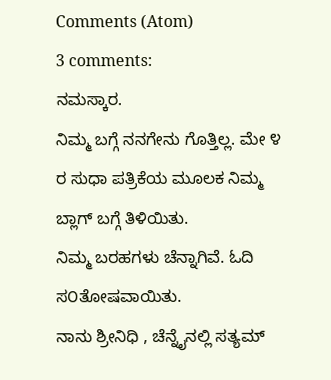Comments (Atom)
3 comments:
ನಮಸ್ಕಾರ.
ನಿಮ್ಮ ಬಗ್ಗೆ ನನಗೇನು ಗೊತ್ತಿಲ್ಲ. ಮೇ ೪ ರ ಸುಧಾ ಪತ್ರಿಕೆಯ ಮೂಲಕ ನಿಮ್ಮ ಬ್ಲಾಗ್ ಬಗ್ಗೆ ತಿಳಿಯಿತು.
ನಿಮ್ಮ ಬರಹಗಳು ಚೆನ್ನಾಗಿವೆ. ಓದಿ ಸ೦ತೋಷವಾಯಿತು.
ನಾನು ಶ್ರೀನಿಧಿ , ಚೆನ್ನೈನಲ್ಲಿ ಸತ್ಯಮ್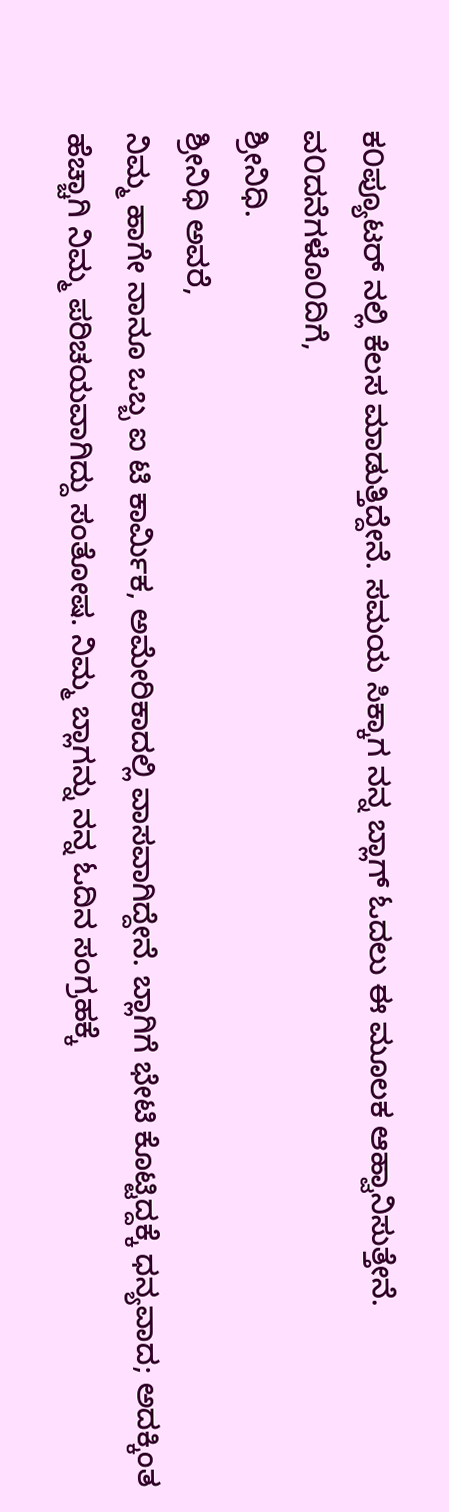ಕ೦ಪ್ಯೂಟರ್ ನಲ್ಲಿ ಕೆಲಸ ಮಾಡುತ್ತಿದ್ದೇನೆ. ಸಮಯ ಸಿಕ್ಕಾಗ ನನ್ನ ಬ್ಲಾಗ್ ಓದಲು ಈ ಮೂಲಕ ಆಹ್ವಾನಿಸುತ್ತೇನೆ.
ವ೦ದನೆಗಳೊ೦ದಿಗೆ,
ಶ್ರೀನಿಧಿ.
ಶ್ರೀನಿಧಿ ಅವರೆ,
ನಿಮ್ಮ ಹಾಗೇ ನಾನೂ ಒಬ್ಬ ಐ ಟಿ ಕಾರ್ಮಿಕ, ಅಮೇರಿಕಾದಲ್ಲಿ ವಾಸವಾಗಿದ್ದೇನೆ. ಬ್ಲಾಗಿಗೆ ಭೇಟಿ ಕೊಟ್ಟಿದ್ದಕ್ಕೆ ಧನ್ಯವಾದ; ಅದಕ್ಕಿಂತ ಹೆಚ್ಚಾಗಿ ನಿಮ್ಮ ಪರಿಚಯವಾಗಿದ್ದು ಸಂತೋಷ. ನಿಮ್ಮ ಬ್ಲಾಗನ್ನು ನನ್ನ ಓದಿನ ಸಂಗ್ರಹಕ್ಕೆ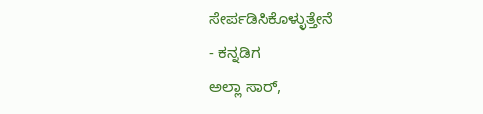ಸೇರ್ಪಡಿಸಿಕೊಳ್ಳುತ್ತೇನೆ
- ಕನ್ನಡಿಗ
ಅಲ್ಲಾ ಸಾರ್,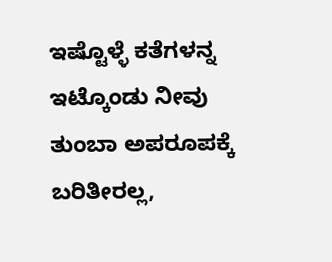ಇಷ್ಟೊಳ್ಳೆ ಕತೆಗಳನ್ನ ಇಟ್ಕೊಂಡು ನೀವು ತುಂಬಾ ಅಪರೂಪಕ್ಕೆ ಬರಿತೀರಲ್ಲ,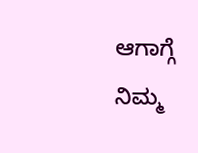ಆಗಾಗ್ಗೆ ನಿಮ್ಮ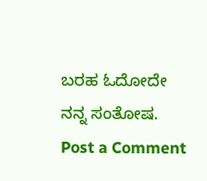ಬರಹ ಓದೋದೇ ನನ್ನ ಸಂತೋಷ.
Post a Comment